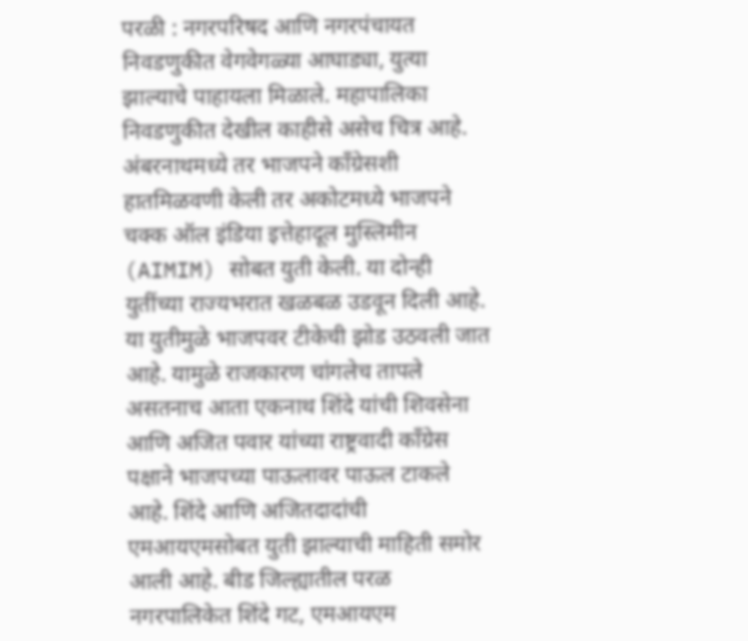परळी : नगरपरिषद आणि नगरपंचायत निवडणुकीत वेगवेगळ्या आघाड्या, युत्या झाल्याचे पाहायला मिळाले. महापालिका निवडणुकीत देखील काहीसे असेच चित्र आहे. अंबरनाथमध्ये तर भाजपने काँग्रेसशी हातमिळवणी केली तर अकोटमध्ये भाजपने चक्क ऑल इंडिया इत्तेहादूल मुस्लिमीन (AIMIM) सोबत युती केली. या दोन्ही युतींच्या राज्यभरात खळबळ उडवून दिली आहे. या युतीमुळे भाजपवर टीकेची झोड उठवली जात आहे. यामुळे राजकारण चांगलेच तापले असतनाच आता एकनाथ शिंदे यांची शिवसेना आणि अजित पवार यांच्या राष्ट्रवादी काँग्रेस पक्षाने भाजपच्या पाऊलावर पाऊल टाकले आहे. शिंदे आणि अजितदादांची एमआयएमसोबत युती झाल्याची माहिती समोर आली आहे. बीड जिल्ह्यातील परळ नगरपालिकेत शिंदे गट, एमआयएम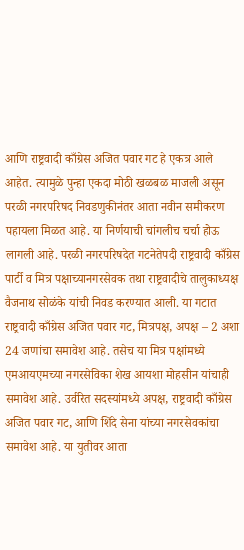आणि राष्ट्रवादी काँग्रेस अजित पवार गट हे एकत्र आले आहेत. त्यामुळे पुन्हा एकदा मोठी खळबळ माजली असून परळी नगरपरिषद निवडणुकीनंतर आता नवीन समीकरण पहायला मिळत आहे. या निर्णयाची चांगलीच चर्चा होऊ लागली आहे. परळी नगरपरिषदेत गटनेतेपदी राष्ट्रवादी काँग्रेस पार्टी व मित्र पक्षाच्यानगरसेवक तथा राष्ट्रवादीचे तालुकाध्यक्ष वैजनाथ सोळंके यांची निवड करण्यात आली. या गटात राष्ट्रवादी काँग्रेस अजित पवार गट, मित्रपक्ष, अपक्ष – 2 अशा 24 जणांचा समावेश आहे. तसेच या मित्र पक्षांमध्ये एमआयएमच्या नगरसेविका शेख आयशा मोहसीन यांचाही समावेश आहे. उर्वरित सदस्यांमध्ये अपक्ष, राष्ट्रवादी काँग्रेस अजित पवार गट, आणि शिंदे सेना यांच्या नगरसेवकांचा समावेश आहे. या युतीवर आता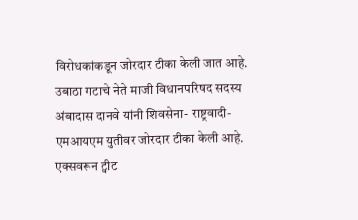विरोधकांकडून जोरदार टीका केली जात आहे. उबाठा गटाचे नेते माजी विधानपरिषद सदस्य अंबादास दानवे यांनी शिवसेना- राष्ट्रवादी- एमआयएम युतीवर जोरदार टीका केली आहे. एक्सवरून ट्वीट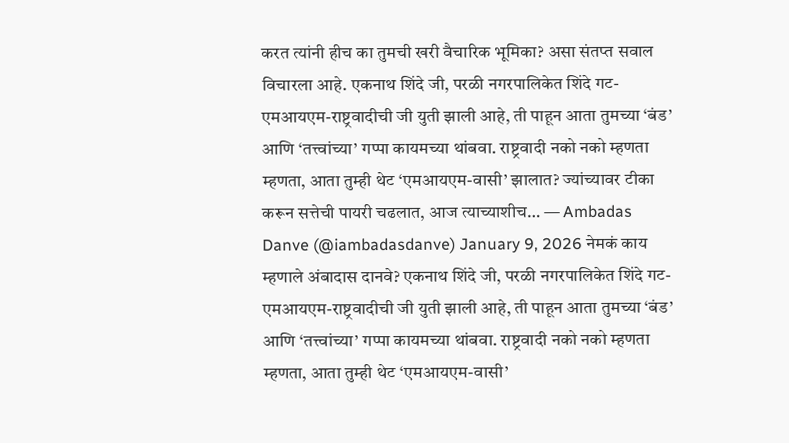करत त्यांनी हीच का तुमची खरी वैचारिक भूमिका? असा संतप्त सवाल विचारला आहे. एकनाथ शिंदे जी, परळी नगरपालिकेत शिंदे गट-एमआयएम-राष्ट्रवादीची जी युती झाली आहे, ती पाहून आता तुमच्या ‘बंड’ आणि ‘तत्त्वांच्या’ गप्पा कायमच्या थांबवा. राष्ट्रवादी नको नको म्हणता म्हणता, आता तुम्ही थेट ‘एमआयएम-वासी’ झालात? ज्यांच्यावर टीका करून सत्तेची पायरी चढलात, आज त्याच्याशीच… — Ambadas Danve (@iambadasdanve) January 9, 2026 नेमकं काय म्हणाले अंबादास दानवे? एकनाथ शिंदे जी, परळी नगरपालिकेत शिंदे गट-एमआयएम-राष्ट्रवादीची जी युती झाली आहे, ती पाहून आता तुमच्या ‘बंड’ आणि ‘तत्त्वांच्या’ गप्पा कायमच्या थांबवा. राष्ट्रवादी नको नको म्हणता म्हणता, आता तुम्ही थेट ‘एमआयएम-वासी’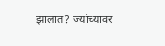झालात? ज्यांच्यावर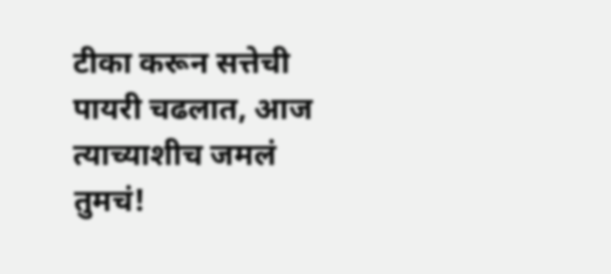टीका करून सत्तेची पायरी चढलात, आज त्याच्याशीच जमलं तुमचं!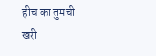हीच का तुमची खरी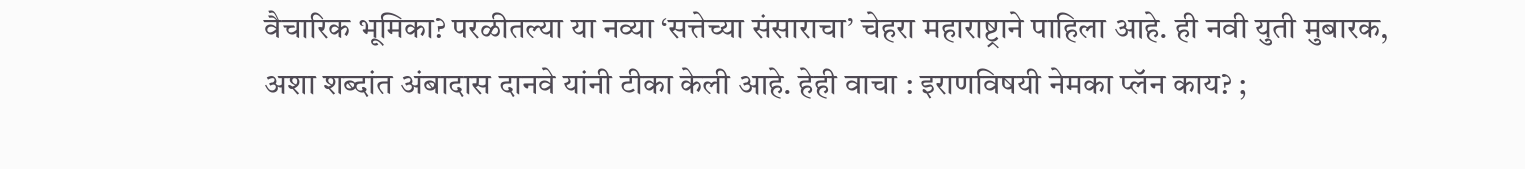वैचारिक भूमिका? परळीतल्या या नव्या ‘सत्तेच्या संसाराचा’ चेहरा महाराष्ट्राने पाहिला आहे. ही नवी युती मुबारक, अशा शब्दांत अंबादास दानवे यांनी टीका केली आहे. हेही वाचा : इराणविषयी नेमका प्लॅन काय? ;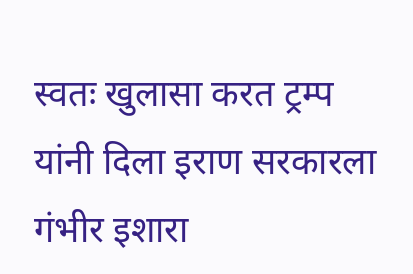स्वतः खुलासा करत ट्रम्प यांनी दिला इराण सरकारला गंभीर इशारा